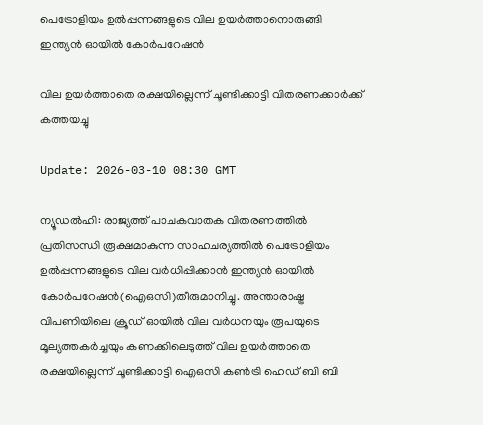പെട്രോളിയം ഉല്‍പ്പന്നങ്ങളുടെ വില ഉയര്‍ത്താനൊരുങ്ങി ഇന്ത്യന്‍ ഓയില്‍ കോര്‍പറേഷന്‍

വില ഉയര്‍ത്താതെ രക്ഷയില്ലെന്ന് ചൂണ്ടിക്കാട്ടി വിതരണക്കാര്‍ക്ക് കത്തയച്ചു

Update: 2026-03-10 08:30 GMT

ന്യൂഡല്‍ഹി: രാജ്യത്ത് പാചകവാതക വിതരണത്തില്‍ പ്രതിസന്ധി രൂക്ഷമാകുന്ന സാഹചര്യത്തില്‍ പെട്രോളിയം ഉല്‍പ്പന്നങ്ങളുടെ വില വര്‍ധിപ്പിക്കാന്‍ ഇന്ത്യന്‍ ഓയില്‍ കോര്‍പറേഷന്‍(ഐഒസി)തീരുമാനിച്ചു. അന്താരാഷ്ട്ര വിപണിയിലെ ക്രൂഡ് ഓയില്‍ വില വര്‍ധനയും രൂപയുടെ മൂല്യത്തകര്‍ച്ചയും കണക്കിലെടുത്ത് വില ഉയര്‍ത്താതെ രക്ഷയില്ലെന്ന് ചൂണ്ടിക്കാട്ടി ഐഒസി കണ്‍ട്രി ഹെഡ് ബി ബി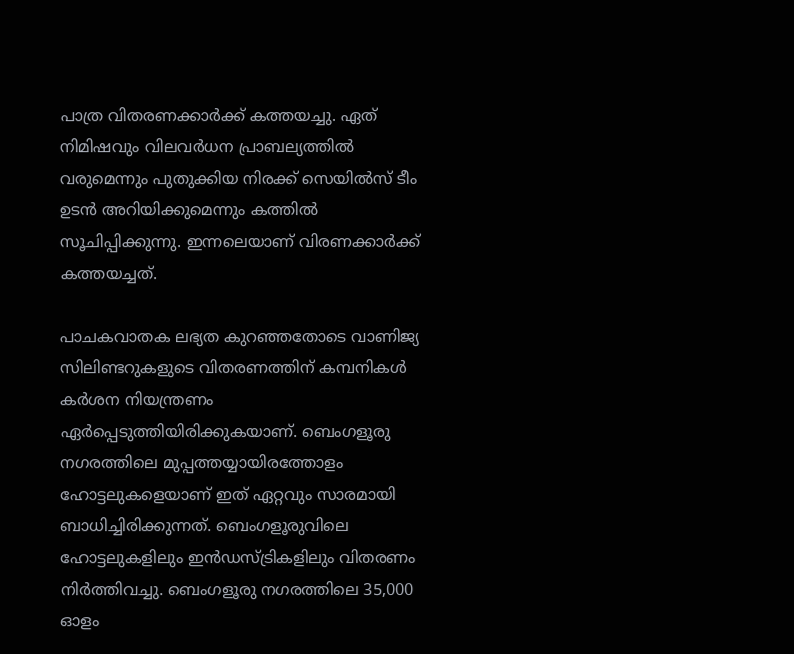പാത്ര വിതരണക്കാര്‍ക്ക് കത്തയച്ചു. ഏത് നിമിഷവും വിലവര്‍ധന പ്രാബല്യത്തില്‍ വരുമെന്നും പുതുക്കിയ നിരക്ക് സെയില്‍സ് ടീം ഉടന്‍ അറിയിക്കുമെന്നും കത്തില്‍ സൂചിപ്പിക്കുന്നു. ഇന്നലെയാണ് വിരണക്കാര്‍ക്ക് കത്തയച്ചത്.

പാചകവാതക ലഭ്യത കുറഞ്ഞതോടെ വാണിജ്യ സിലിണ്ടറുകളുടെ വിതരണത്തിന് കമ്പനികള്‍ കര്‍ശന നിയന്ത്രണം ഏര്‍പ്പെടുത്തിയിരിക്കുകയാണ്. ബെംഗളൂരു നഗരത്തിലെ മുപ്പത്തയ്യായിരത്തോളം ഹോട്ടലുകളെയാണ് ഇത് ഏറ്റവും സാരമായി ബാധിച്ചിരിക്കുന്നത്. ബെംഗളൂരുവിലെ ഹോട്ടലുകളിലും ഇന്‍ഡസ്ട്രികളിലും വിതരണം നിര്‍ത്തിവച്ചു. ബെംഗളൂരു നഗരത്തിലെ 35,000 ഓളം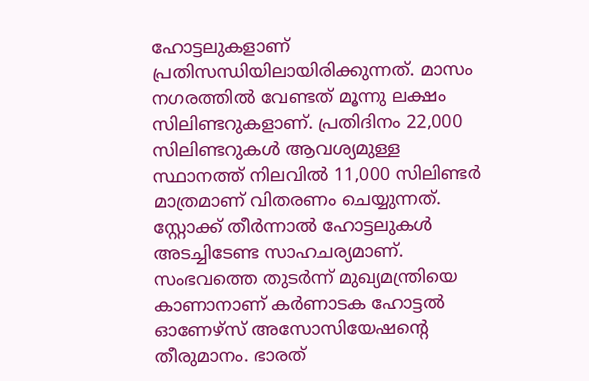ഹോട്ടലുകളാണ് പ്രതിസന്ധിയിലായിരിക്കുന്നത്. മാസം നഗരത്തില്‍ വേണ്ടത് മൂന്നു ലക്ഷം സിലിണ്ടറുകളാണ്. പ്രതിദിനം 22,000 സിലിണ്ടറുകള്‍ ആവശ്യമുള്ള സ്ഥാനത്ത് നിലവില്‍ 11,000 സിലിണ്ടര്‍ മാത്രമാണ് വിതരണം ചെയ്യുന്നത്. സ്റ്റോക്ക് തീര്‍ന്നാല്‍ ഹോട്ടലുകള്‍ അടച്ചിടേണ്ട സാഹചര്യമാണ്. സംഭവത്തെ തുടര്‍ന്ന് മുഖ്യമന്ത്രിയെ കാണാനാണ് കര്‍ണാടക ഹോട്ടല്‍ ഓണേഴ്‌സ് അസോസിയേഷന്റെ തീരുമാനം. ഭാരത്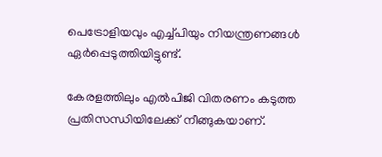പെട്രോളിയവും എച്ച്പിയും നിയന്ത്രണങ്ങള്‍ ഏര്‍പ്പെടുത്തിയിട്ടുണ്ട്.

കേരളത്തിലും എല്‍പിജി വിതരണം കടുത്ത പ്രതിസന്ധിയിലേക്ക് നീങ്ങുകയാണ്.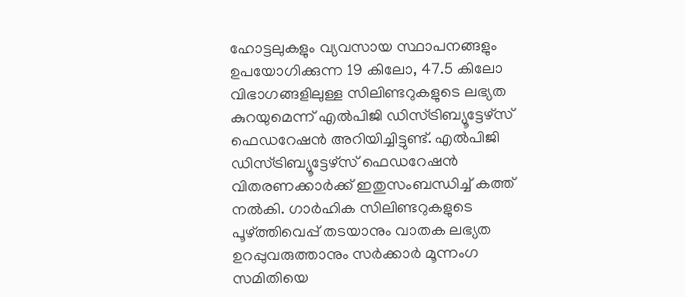ഹോട്ടലുകളും വ്യവസായ സ്ഥാപനങ്ങളും ഉപയോഗിക്കുന്ന 19 കിലോ, 47.5 കിലോ വിഭാഗങ്ങളിലുള്ള സിലിണ്ടറുകളുടെ ലഭ്യത കുറയുമെന്ന് എല്‍പിജി ഡിസ്ട്രിബ്യൂട്ടേഴ്‌സ് ഫെഡറേഷന്‍ അറിയിച്ചിട്ടുണ്ട്. എല്‍പിജി ഡിസ്ട്രിബ്യൂട്ടേഴ്‌സ് ഫെഡറേഷന്‍ വിതരണക്കാര്‍ക്ക് ഇതുസംബന്ധിച്ച് കത്ത് നല്‍കി. ഗാര്‍ഹിക സിലിണ്ടറുകളുടെ പൂഴ്ത്തിവെപ്പ് തടയാനും വാതക ലഭ്യത ഉറപ്പുവരുത്താനും സര്‍ക്കാര്‍ മൂന്നംഗ സമിതിയെ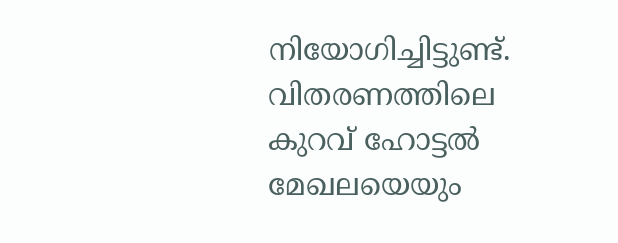നിയോഗിച്ചിട്ടുണ്ട്. വിതരണത്തിലെ കുറവ് ഹോട്ടല്‍ മേഖലയെയും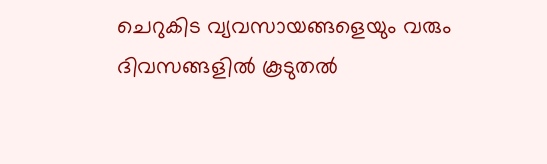ചെറുകിട വ്യവസായങ്ങളെയും വരും ദിവസങ്ങളില്‍ കൂടുതല്‍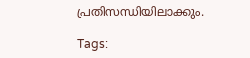പ്രതിസന്ധിയിലാക്കും.

Tags: